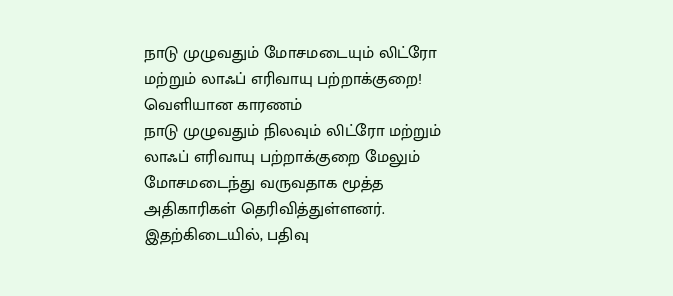நாடு முழுவதும் மோசமடையும் லிட்ரோ மற்றும் லாஃப் எரிவாயு பற்றாக்குறை! வெளியான காரணம்
நாடு முழுவதும் நிலவும் லிட்ரோ மற்றும் லாஃப் எரிவாயு பற்றாக்குறை மேலும் மோசமடைந்து வருவதாக மூத்த அதிகாரிகள் தெரிவித்துள்ளனர்.
இதற்கிடையில், பதிவு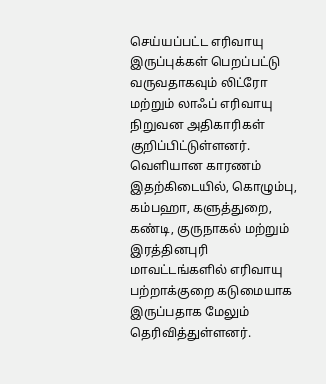செய்யப்பட்ட எரிவாயு இருப்புக்கள் பெறப்பட்டு வருவதாகவும் லிட்ரோ மற்றும் லாஃப் எரிவாயு நிறுவன அதிகாரிகள் குறிப்பிட்டுள்ளனர்.
வெளியான காரணம்
இதற்கிடையில், கொழும்பு, கம்பஹா, களுத்துறை, கண்டி, குருநாகல் மற்றும் இரத்தினபுரி மாவட்டங்களில் எரிவாயு பற்றாக்குறை கடுமையாக இருப்பதாக மேலும் தெரிவித்துள்ளனர்.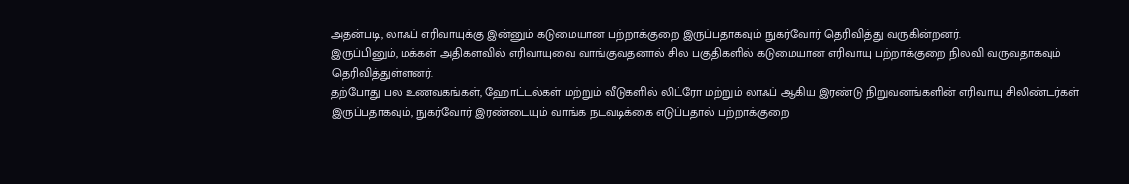அதன்படி, லாஃப் எரிவாயுக்கு இன்னும் கடுமையான பற்றாக்குறை இருப்பதாகவும் நுகர்வோர் தெரிவித்து வருகின்றனர்.
இருப்பினும், மக்கள் அதிகளவில் எரிவாயுவை வாங்குவதனால் சில பகுதிகளில் கடுமையான எரிவாயு பற்றாக்குறை நிலவி வருவதாகவும் தெரிவித்துள்ளனர்.
தற்போது பல உணவகங்கள், ஹோட்டல்கள் மற்றும் வீடுகளில் லிட்ரோ மற்றும் லாஃப் ஆகிய இரண்டு நிறுவனங்களின் எரிவாயு சிலிண்டர்கள் இருப்பதாகவும், நுகர்வோர் இரண்டையும் வாங்க நடவடிக்கை எடுப்பதால் பற்றாக்குறை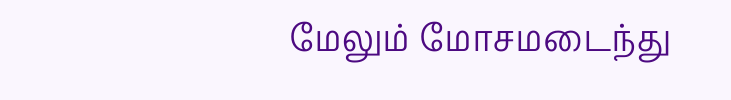மேலும் மோசமடைந்து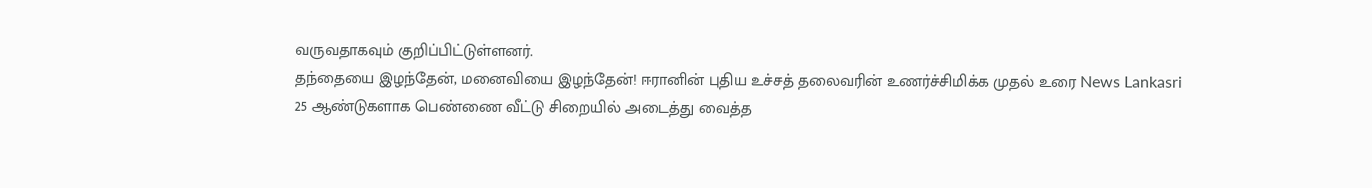வருவதாகவும் குறிப்பிட்டுள்ளனர்.
தந்தையை இழந்தேன், மனைவியை இழந்தேன்! ஈரானின் புதிய உச்சத் தலைவரின் உணர்ச்சிமிக்க முதல் உரை News Lankasri
25 ஆண்டுகளாக பெண்ணை வீட்டு சிறையில் அடைத்து வைத்த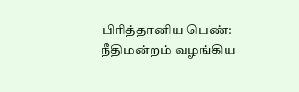பிரித்தானிய பெண்: நீதிமன்றம் வழங்கிய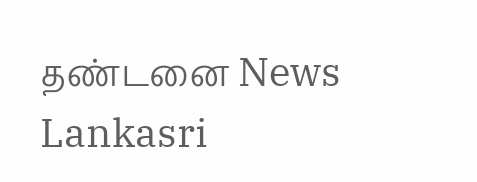தண்டனை News Lankasri